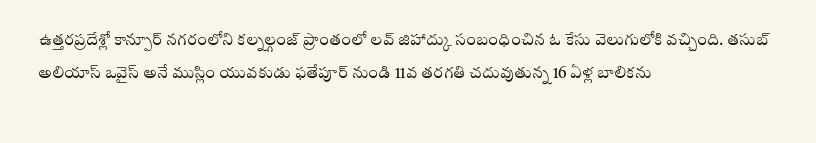ఉత్తరప్రదేశ్లో కాన్పూర్ నగరంలోని కల్నల్గంజ్ ప్రాంతంలో లవ్ జిహాద్కు సంబంధించిన ఓ కేసు వెలుగులోకి వచ్చింది. తసుబ్ అలియాస్ ఒవైస్ అనే ముస్లిం యువకుడు ఫతేపూర్ నుండి 11వ తరగతి చదువుతున్న 16 ఏళ్ల బాలికను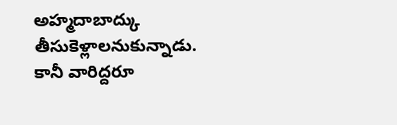అహ్మదాబాద్కు తీసుకెళ్లాలనుకున్నాడు. కానీ వారిద్దరూ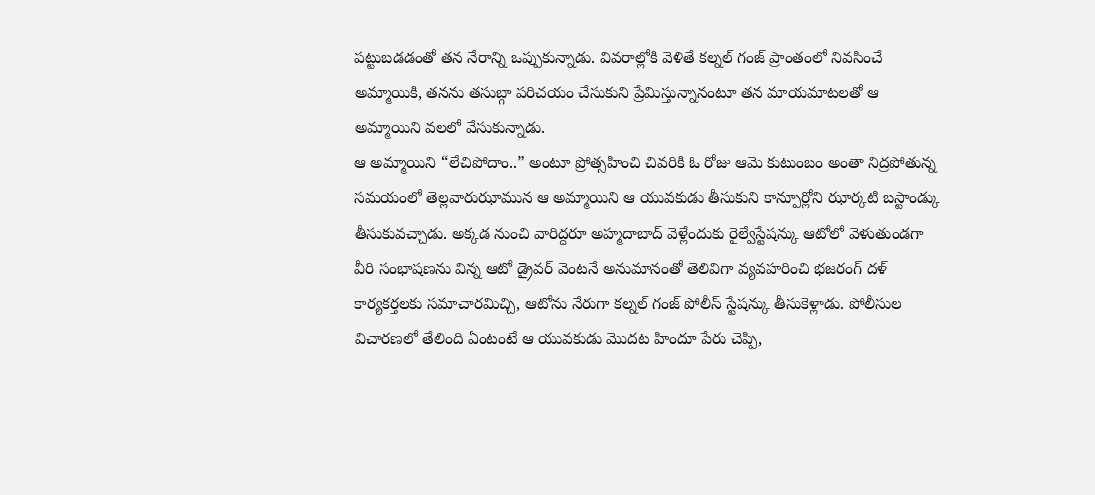పట్టుబడడంతో తన నేరాన్ని ఒప్పుకున్నాడు. వివరాల్లోకి వెళితే కల్నల్ గంజ్ ప్రాంతంలో నివసించే అమ్మాయికి, తనను తసుబ్గా పరిచయం చేసుకుని ప్రేమిస్తున్నానంటూ తన మాయమాటలతో ఆ అమ్మాయిని వలలో వేసుకున్నాడు.
ఆ అమ్మాయిని “లేచిపోదాం..” అంటూ ప్రోత్సహించి చివరికి ఓ రోజు ఆమె కుటుంబం అంతా నిద్రపోతున్న సమయంలో తెల్లవారుఝామున ఆ అమ్మాయిని ఆ యువకుడు తీసుకుని కాన్పూర్లోని ఝార్కటి బస్టాండ్కు తీసుకువచ్చాడు. అక్కడ నుంచి వారిద్దరూ అహ్మదాబాద్ వెళ్లేందుకు రైల్వేస్టేషన్కు ఆటోలో వెళుతుండగా వీరి సంభాషణను విన్న ఆటో డ్రైవర్ వెంటనే అనుమానంతో తెలివిగా వ్యవహరించి భజరంగ్ దళ్ కార్యకర్తలకు సమాచారమిచ్చి, ఆటోను నేరుగా కల్నల్ గంజ్ పోలీస్ స్టేషన్కు తీసుకెళ్లాడు. పోలీసుల విచారణలో తేలింది ఏంటంటే ఆ యువకుడు మొదట హిందూ పేరు చెప్పి,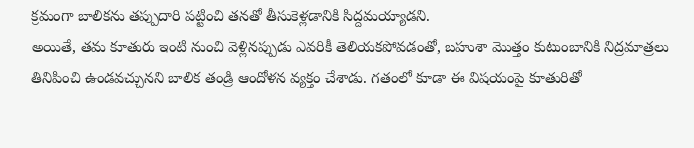క్రమంగా బాలికను తప్పుదారి పట్టించి తనతో తీసుకెళ్లడానికి సిద్దమయ్యాడని.
అయితే, తమ కూతురు ఇంటి నుంచి వెళ్లినప్పుడు ఎవరికీ తెలియకపోవడంతో, బహుశా మొత్తం కుటుంబానికి నిద్రమాత్రలు తినిపించి ఉండవచ్చునని బాలిక తండ్రి ఆందోళన వ్యక్తం చేశాడు. గతంలో కూడా ఈ విషయంపై కూతురితో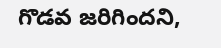గొడవ జరిగిందని,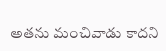అతను మంచివాడు కాదని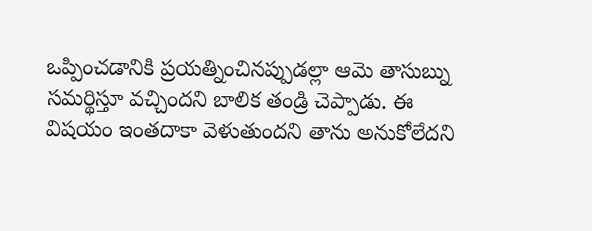ఒప్పించడానికి ప్రయత్నించినప్పుడల్లా ఆమె తాసుబ్ను సమర్థిస్తూ వచ్చిందని బాలిక తండ్రి చెప్పాడు. ఈ విషయం ఇంతదాకా వెళుతుందని తాను అనుకోలేదని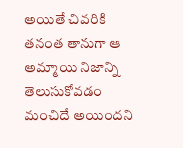అయితే చివరికి తనంత తానుగా ఆ అమ్మాయి నిజాన్ని తెలుసుకోవడం మంచిదే అయిందని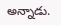అన్నాడు.